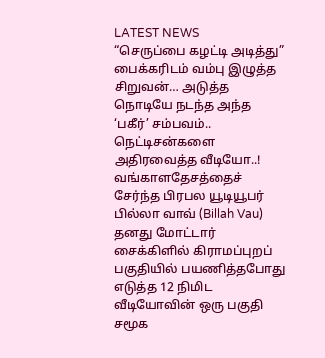LATEST NEWS
“செருப்பை கழட்டி அடித்து” பைக்கரிடம் வம்பு இழுத்த சிறுவன்… அடுத்த நொடியே நடந்த அந்த ‘பகீர்’ சம்பவம்.. நெட்டிசன்களை அதிரவைத்த வீடியோ..!
வங்காளதேசத்தைச் சேர்ந்த பிரபல யூடியூபர் பில்லா வாவ் (Billah Vau) தனது மோட்டார் சைக்கிளில் கிராமப்புறப் பகுதியில் பயணித்தபோது எடுத்த 12 நிமிட வீடியோவின் ஒரு பகுதி சமூக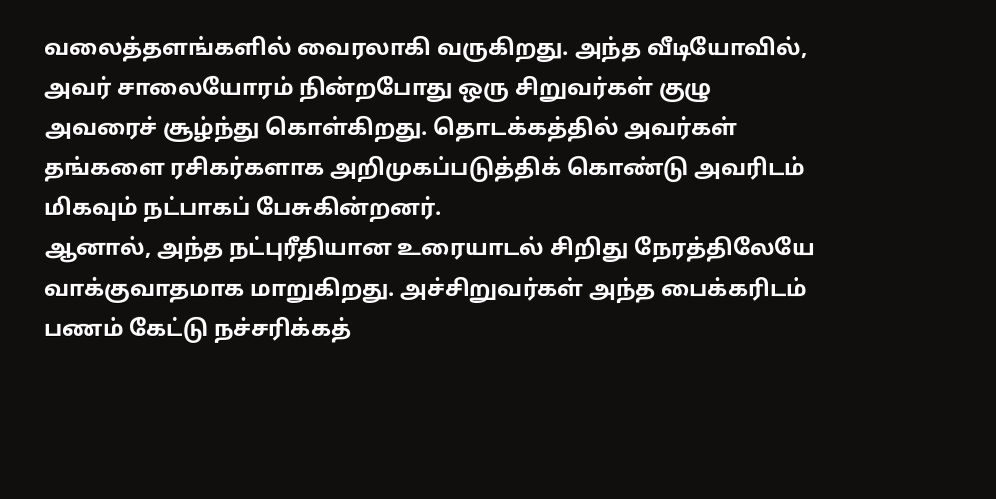வலைத்தளங்களில் வைரலாகி வருகிறது. அந்த வீடியோவில், அவர் சாலையோரம் நின்றபோது ஒரு சிறுவர்கள் குழு அவரைச் சூழ்ந்து கொள்கிறது. தொடக்கத்தில் அவர்கள் தங்களை ரசிகர்களாக அறிமுகப்படுத்திக் கொண்டு அவரிடம் மிகவும் நட்பாகப் பேசுகின்றனர்.
ஆனால், அந்த நட்புரீதியான உரையாடல் சிறிது நேரத்திலேயே வாக்குவாதமாக மாறுகிறது. அச்சிறுவர்கள் அந்த பைக்கரிடம் பணம் கேட்டு நச்சரிக்கத்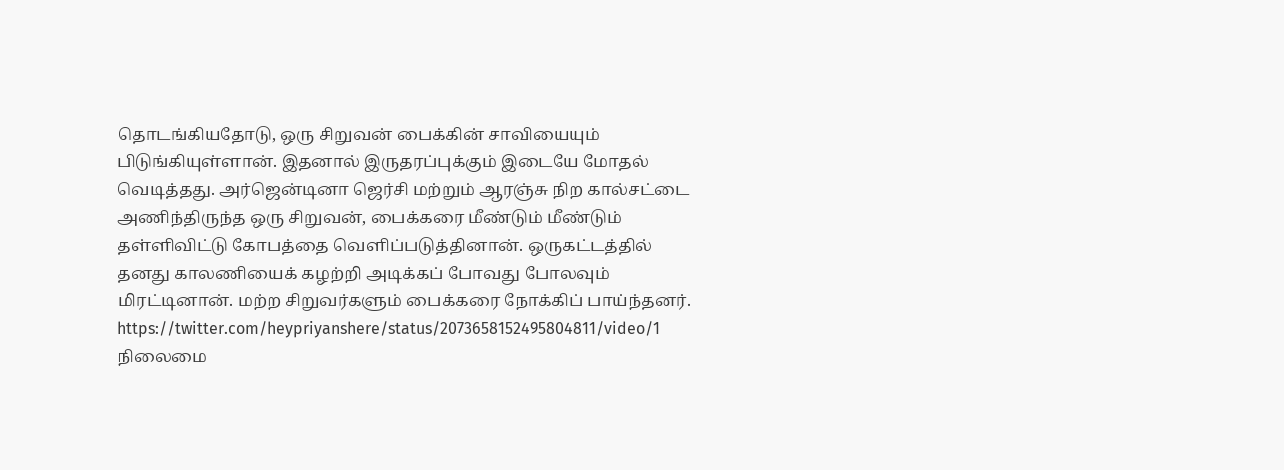தொடங்கியதோடு, ஒரு சிறுவன் பைக்கின் சாவியையும் பிடுங்கியுள்ளான். இதனால் இருதரப்புக்கும் இடையே மோதல் வெடித்தது. அர்ஜென்டினா ஜெர்சி மற்றும் ஆரஞ்சு நிற கால்சட்டை அணிந்திருந்த ஒரு சிறுவன், பைக்கரை மீண்டும் மீண்டும் தள்ளிவிட்டு கோபத்தை வெளிப்படுத்தினான். ஒருகட்டத்தில் தனது காலணியைக் கழற்றி அடிக்கப் போவது போலவும் மிரட்டினான். மற்ற சிறுவர்களும் பைக்கரை நோக்கிப் பாய்ந்தனர்.
https://twitter.com/heypriyanshere/status/2073658152495804811/video/1
நிலைமை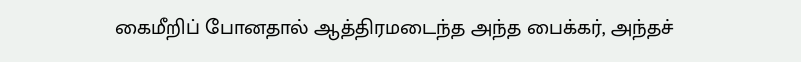கைமீறிப் போனதால் ஆத்திரமடைந்த அந்த பைக்கர், அந்தச்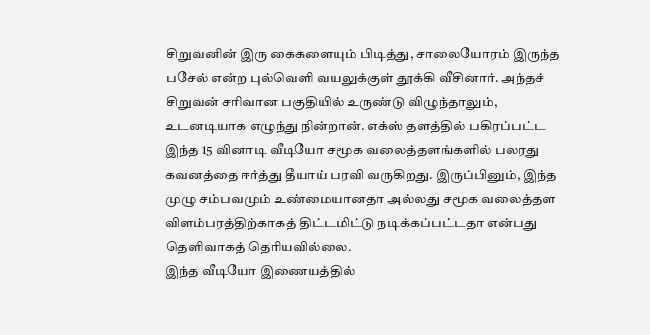சிறுவனின் இரு கைகளையும் பிடித்து, சாலையோரம் இருந்த பசேல் என்ற புல்வெளி வயலுக்குள் தூக்கி வீசினார். அந்தச் சிறுவன் சரிவான பகுதியில் உருண்டு விழுந்தாலும், உடனடியாக எழுந்து நின்றான். எக்ஸ் தளத்தில் பகிரப்பட்ட இந்த 15 வினாடி வீடியோ சமூக வலைத்தளங்களில் பலரது கவனத்தை ஈர்த்து தீயாய் பரவி வருகிறது. இருப்பினும், இந்த முழு சம்பவமும் உண்மையானதா அல்லது சமூக வலைத்தள விளம்பரத்திற்காகத் திட்டமிட்டு நடிக்கப்பட்டதா என்பது தெளிவாகத் தெரியவில்லை.
இந்த வீடியோ இணையத்தில்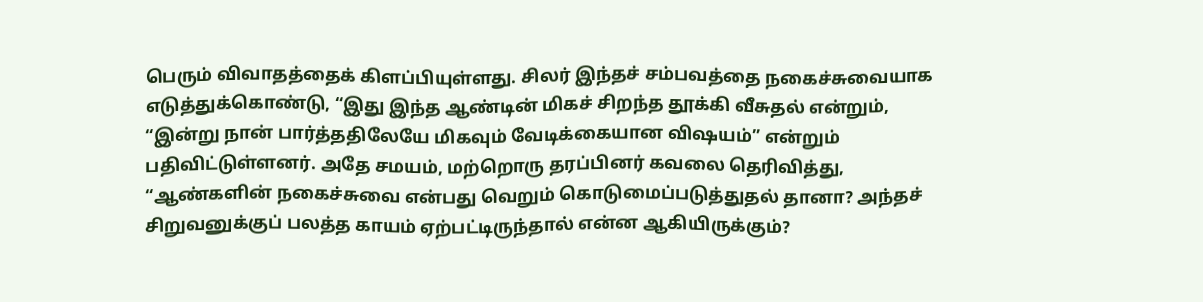பெரும் விவாதத்தைக் கிளப்பியுள்ளது. சிலர் இந்தச் சம்பவத்தை நகைச்சுவையாக எடுத்துக்கொண்டு, “இது இந்த ஆண்டின் மிகச் சிறந்த தூக்கி வீசுதல் என்றும், “இன்று நான் பார்த்ததிலேயே மிகவும் வேடிக்கையான விஷயம்” என்றும் பதிவிட்டுள்ளனர். அதே சமயம், மற்றொரு தரப்பினர் கவலை தெரிவித்து, “ஆண்களின் நகைச்சுவை என்பது வெறும் கொடுமைப்படுத்துதல் தானா? அந்தச் சிறுவனுக்குப் பலத்த காயம் ஏற்பட்டிருந்தால் என்ன ஆகியிருக்கும்?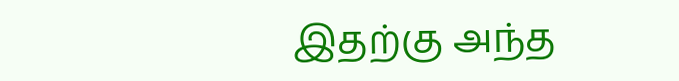இதற்கு அந்த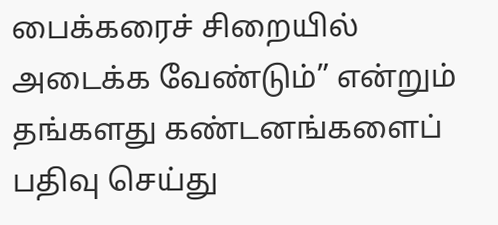பைக்கரைச் சிறையில் அடைக்க வேண்டும்” என்றும் தங்களது கண்டனங்களைப் பதிவு செய்து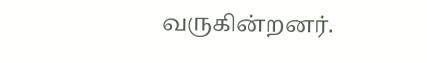வருகின்றனர்.